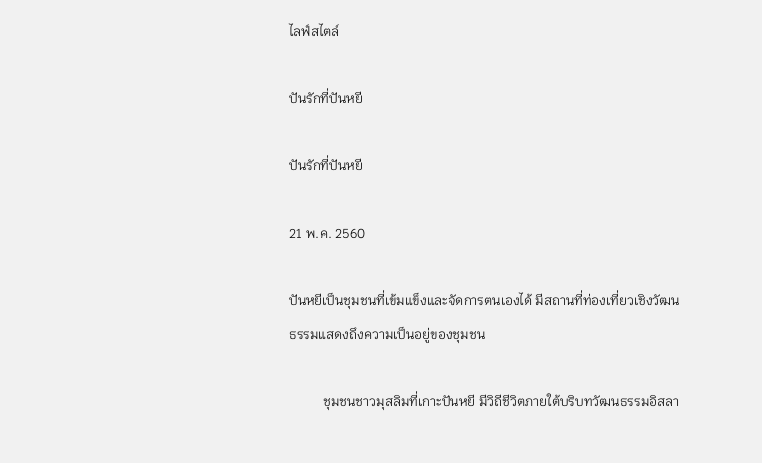ไลฟ์สไตล์

ปันรักที่ปันหยี

ปันรักที่ปันหยี

21 พ.ค. 2560

ปันหยีเป็นชุมชนที่เข้มแข็งและจัดการตนเองได้ มีสถานที่ท่องเที่ยวเชิงวัฒนธรรมแสดงถึงความเป็นอยู่ของชุมชน

          ชุมชนชาวมุสลิมที่เกาะปันหยี มีวิถีชีวิตภายใต้บริบทวัฒนธรรมอิสลา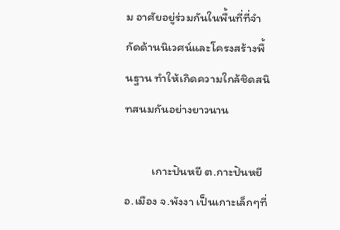ม อาศัยอยู่ร่วมกันในพื้นที่ที่จำกัดด้านนิเวศน์และโครงสร้างพื้นฐาน ทำให้เกิดความใกล้ชิดสนิทสนมกันอย่างยาวนาน

          เกาะปันหยี ต.กาะปันหยี อ.เมือง จ.พังงา เป็นเกาะเล็กๆที่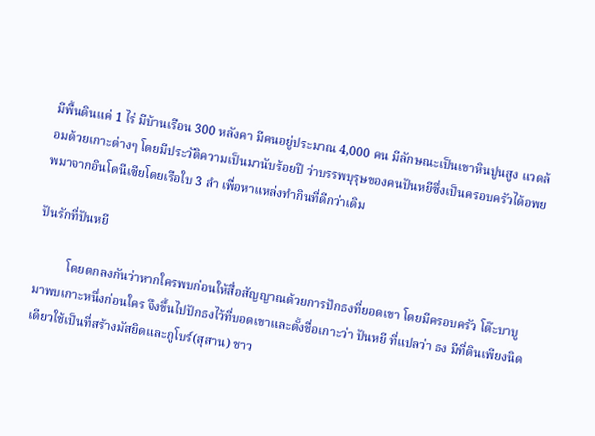มีพื้นดินแค่ 1 ไร่ มีบ้านเรือน 300 หลังคา มีคนอยู่ประมาณ 4,000 คน มีลักษณะเป็นเขาหินปูนสูง แวดล้อมด้วยเกาะต่างๆ โดยมีประวัติความเป็นมานับร้อยปี ว่าบรรพบุรุษของคนปันหยีซึ่งเป็นครอบครัวได้อพยพมาจากอินโดนีเซียโดยเรือใบ 3 ลำ เพื่อหาแหล่งทำกินที่ดีกว่าเดิม

ปันรักที่ปันหยี

          โดยตกลงกันว่าหากใครพบก่อนให้สื่อสัญญาณด้วยการปักธงที่ยอดเขา โดยมีครอบครัว โต๊ะบาบู มาพบเกาะหนึ่งก่อนใคร จึงขึ้นไปปักธงไว้ที่บอดเขาและตั้งชื่อเกาะว่า ปันหยี ที่แปลว่า ธง มีที่ดินเพียงนิดเดียวใช้เป็นที่สร้างมัสยิดและกูโบร์(สุสาน) ชาว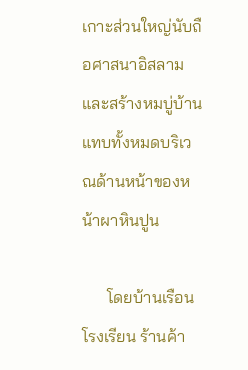เกาะส่วนใหญ่นับถือศาสนาอิสลาม และสร้างหมบู่บ้านแทบทั้งหมดบริเวณด้านหน้าของหน้าผาหินปูน

      โดยบ้านเรือน โรงเรียน ร้านค้า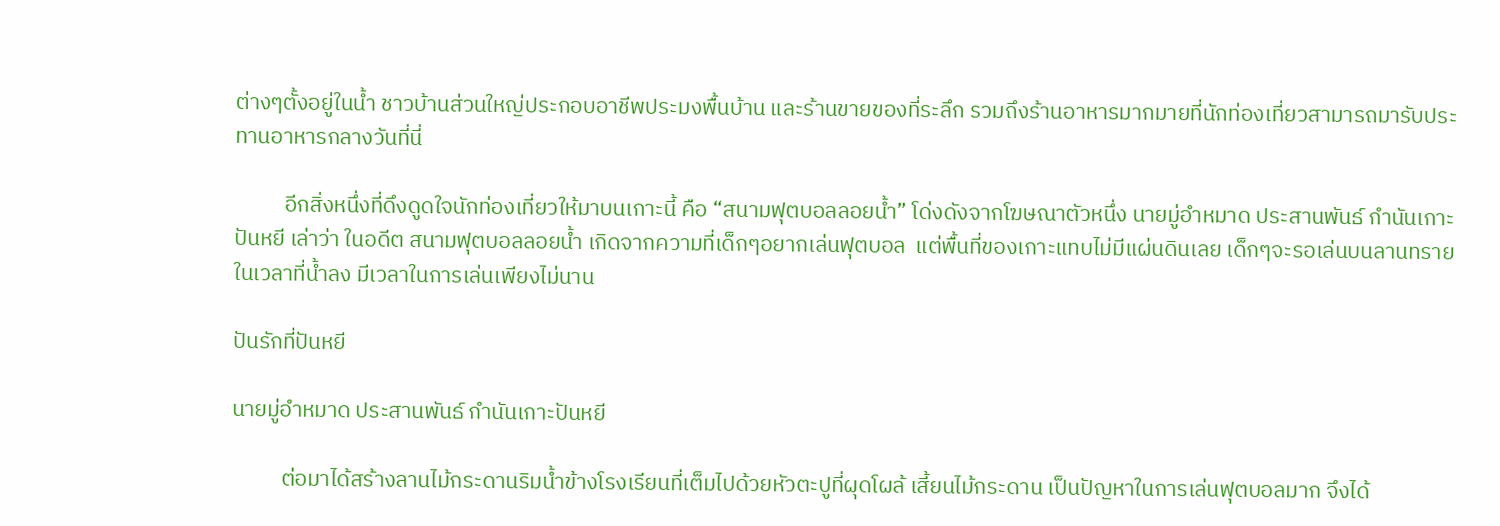ต่างๆตั้งอยู่ในน้ำ ชาวบ้านส่วนใหญ่ประกอบอาชีพประมงพื้นบ้าน และร้านขายของที่ระลึก รวมถึงร้านอาหารมากมายที่นักท่องเที่ยวสามารถมารับประทานอาหารกลางวันที่นี่

          อีกสิ่งหนึ่งที่ดึงดูดใจนักท่องเที่ยวให้มาบนเกาะนี้ คือ “สนามฟุตบอลลอยน้ำ” โด่งดังจากโฆษณาตัวหนึ่ง นายมู่อำหมาด ประสานพันธ์ กำนันเกาะปันหยี เล่าว่า ในอดีต สนามฟุตบอลลอยน้ำ เกิดจากความที่เด็กๆอยากเล่นฟุตบอล  แต่พื้นที่ของเกาะแทบไม่มีแผ่นดินเลย เด็กๆจะรอเล่นบนลานทรายในเวลาที่น้ำลง มีเวลาในการเล่นเพียงไม่นาน

ปันรักที่ปันหยี

นายมู่อำหมาด ประสานพันธ์ กำนันเกาะปันหยี

          ต่อมาได้สร้างลานไม้กระดานริมน้ำข้างโรงเรียนที่เต็มไปด้วยหัวตะปูที่ผุดโผล้ เสี้ยนไม้กระดาน เป็นปัญหาในการเล่นฟุตบอลมาก จึงได้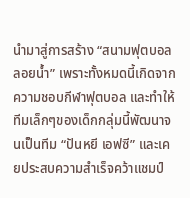นำมาสู่การสร้าง “สนามฟุตบอลลอยน้ำ” เพราะทั้งหมดนี้เกิดจากความชอบกีฬาฟุตบอล และทำให้ทีมเล็กๆของเด็กกลุ่มนี้พัฒนาจนเป็นทีม “ปันหยี เอฟซี” และเคยประสบความสำเร็จคว้าแชมป์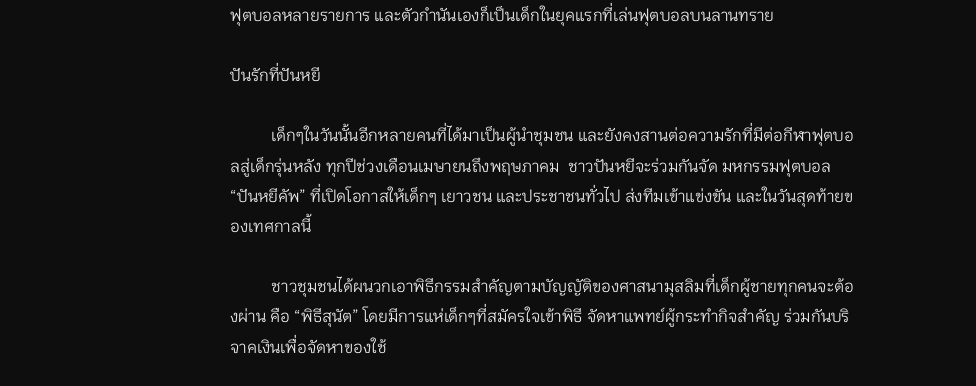ฟุตบอลหลายรายการ และตัวกำนันเองก็เป็นเด็กในยุคแรกที่เล่นฟุตบอลบนลานทราย

ปันรักที่ปันหยี

          เด็กๆในวันนั้นอีกหลายคนที่ได้มาเป็นผู้นำชุมชน และยังคงสานต่อความรักที่มีต่อกีฬาฟุตบอลสู่เด็กรุ่นหลัง ทุกปีช่วงเดือนเมษายนถึงพฤษภาคม  ชาวปันหยีจะร่วมกันจัด มหกรรมฟุตบอล “ปันหยีคัพ” ที่เปิดโอกาสให้เด็กๆ เยาวชน และประชาชนทั่วไป ส่งทีมเข้าแข่งขัน และในวันสุดท้ายของเทศกาลนี้

          ชาวชุมชนได้ผนวกเอาพิธีกรรมสำคัญตามบัญญัติของศาสนามุสลิมที่เด็กผู้ชายทุกคนจะต้องผ่าน คือ “พิธีสุนัต” โดยมีการแห่เด็กๆที่สมัครใจเข้าพิธี จัดหาแพทย์ผู้กระทำกิจสำคัญ ร่วมกันบริจาคเงินเพื่อจัดหาของใช้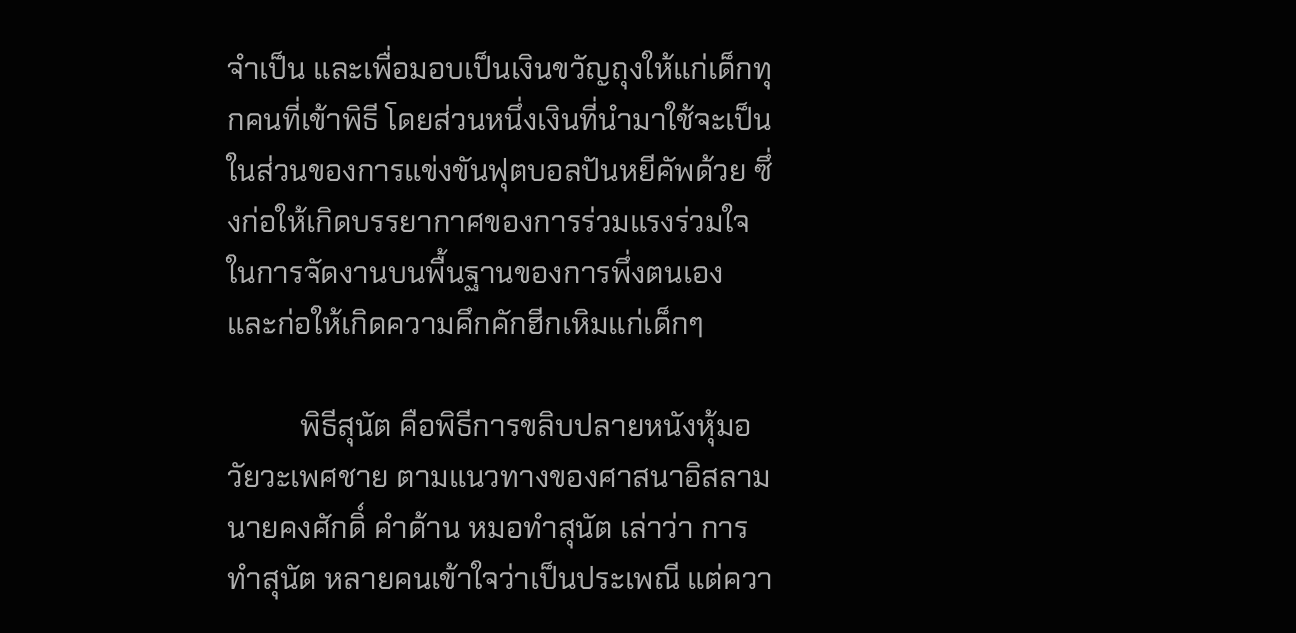จำเป็น และเพื่อมอบเป็นเงินขวัญถุงให้แก่เด็กทุกคนที่เข้าพิธี โดยส่วนหนึ่งเงินที่นำมาใช้จะเป็นในส่วนของการแข่งขันฟุตบอลปันหยีคัพด้วย ซึ่งก่อให้เกิดบรรยากาศของการร่วมแรงร่วมใจในการจัดงานบนพื้นฐานของการพึ่งตนเอง และก่อให้เกิดความคึกคักฮีกเหิมแก่เด็กๆ

          พิธีสุนัต คือพิธีการขลิบปลายหนังหุ้มอวัยวะเพศชาย ตามแนวทางของศาสนาอิสลาม นายคงศักดิ์ คำด้าน หมอทำสุนัต เล่าว่า การทำสุนัต หลายคนเข้าใจว่าเป็นประเพณี แต่ควา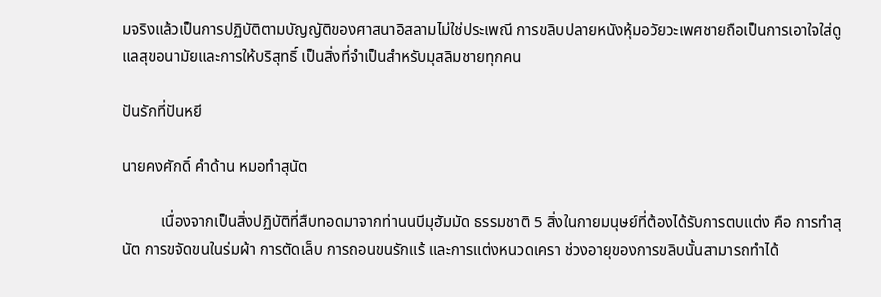มจริงแล้วเป็นการปฏิบัติตามบัญญัติของศาสนาอิสลามไม่ใช่ประเพณี การขลิบปลายหนังหุ้มอวัยวะเพศชายถือเป็นการเอาใจใส่ดูแลสุขอนามัยและการให้บริสุทธิ์ เป็นสิ่งที่จำเป็นสำหรับมุสลิมชายทุกคน

ปันรักที่ปันหยี

นายคงศักดิ์ คำด้าน หมอทำสุนัต

          เนื่องจากเป็นสิ่งปฏิบัติที่สืบทอดมาจากท่านนบีมุฮัมมัด ธรรมชาติ 5 สิ่งในกายมนุษย์ที่ต้องได้รับการตบแต่ง คือ การทำสุนัต การขจัดขนในร่มผ้า การตัดเล็บ การถอนขนรักแร้ และการแต่งหนวดเครา ช่วงอายุของการขลิบนั้นสามารถทำได้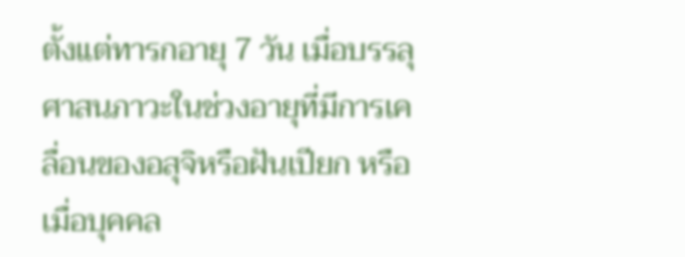ตั้งแต่ทารกอายุ 7 วัน เมื่อบรรลุศาสนภาวะในช่วงอายุที่มีการเคลื่อนของอสุจิหรือฝันเปียก หรือเมื่อบุคคล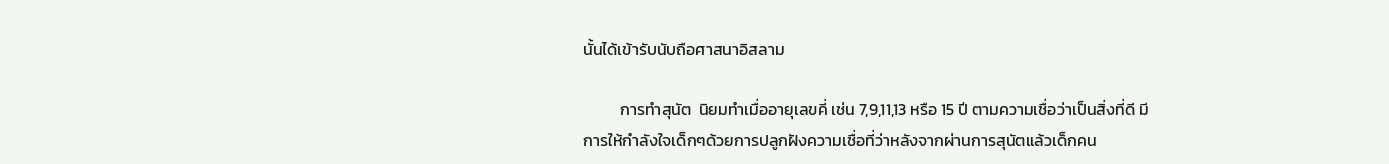นั้นได้เข้ารับนับถือศาสนาอิสลาม

          การทำสุนัต  นิยมทำเมื่ออายุเลขคี่ เช่น 7,9,11,13 หรือ 15 ปี ตามความเชื่อว่าเป็นสิ่งที่ดี มีการให้กำลังใจเด็กๆด้วยการปลูกฝังความเชื่อที่ว่าหลังจากผ่านการสุนัตแล้วเด็กคน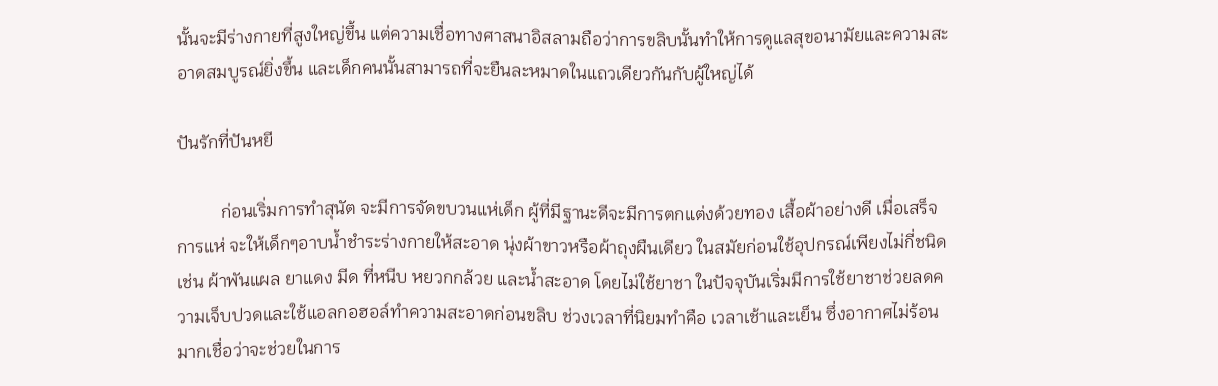นั้นจะมีร่างกายที่สูงใหญ่ขึ้น แต่ความเชื่อทางศาสนาอิสลามถือว่าการขลิบนั้นทำให้การดูแลสุขอนามัยและความสะอาดสมบูรณ์ยิ่งขึ้น และเด็กคนนั้นสามารถที่จะยืนละหมาดในแถวเดียวกันกับผู้ใหญ่ได้

ปันรักที่ปันหยี

          ก่อนเริ่มการทำสุนัต จะมีการจัดขบวนแห่เด็ก ผู้ที่มีฐานะดีจะมีการตกแต่งด้วยทอง เสื้อผ้าอย่างดี เมื่อเสร็จการแห่ จะให้เด็กๆอาบน้ำชำระร่างกายให้สะอาด นุ่งผ้าขาวหรือผ้าถุงผืนเดียว ในสมัยก่อนใช้อุปกรณ์เพียงไม่กี่ชนิด เช่น ผ้าพันแผล ยาแดง มีด ที่หนีบ หยวกกล้วย และน้ำสะอาด โดยไม่ใช้ยาชา ในปัจจุบันเริ่มมีการใช้ยาชาช่วยลดความเจ็บปวดและใช้แอลกอฮอล์ทำความสะอาดก่อนขลิบ ช่วงเวลาที่นิยมทำคือ เวลาเช้าและเย็น ซึ่งอากาศไม่ร้อนมากเชื่อว่าจะช่วยในการ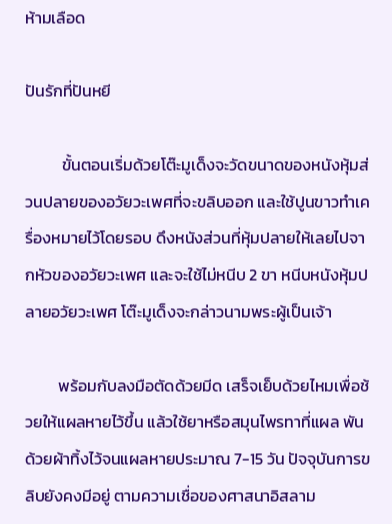ห้ามเลือด

ปันรักที่ปันหยี

          ขั้นตอนเริ่มด้วยโต๊ะมูเด็งจะวัดขนาดของหนังหุ้มส่วนปลายของอวัยวะเพศที่จะขลิบออก และใช้ปูนขาวทำเครื่องหมายไว้โดยรอบ ดึงหนังส่วนที่หุ้มปลายให้เลยไปจากหัวของอวัยวะเพศ และจะใช้ไม่หนีบ 2 ขา หนีบหนังหุ้มปลายอวัยวะเพศ โต๊ะมูเด็งจะกล่าวนามพระผู้เป็นเจ้า

         พร้อมกับลงมือตัดด้วยมีด เสร็จเย็บด้วยไหมเพื่อช้วยให้แผลหายไว้ขึ้น แล้วใช้ยาหรือสมุนไพรทาที่แผล พันด้วยผ้าทิ้งไว้จนแผลหายประมาณ 7-15 วัน ปัจจุบันการขลิบยังคงมีอยู่ ตามความเชื่อของศาสนาอิสลาม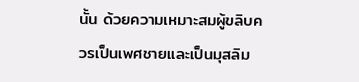นั้น ด้วยความเหมาะสมผู้ขลิบควรเป็นเพศชายและเป็นมุสลิม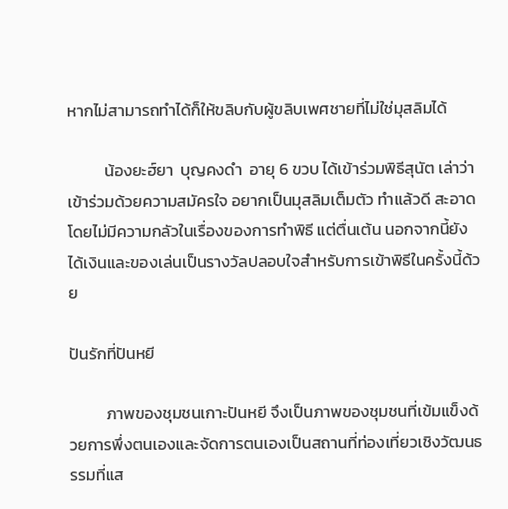หากไม่สามารถทำได้ก็ให้ขลิบกับผู้ขลิบเพศชายที่ไม่ใช่มุสลิมได้

          น้องยะฮ์ยา  บุญคงดำ  อายุ 6 ขวบ ได้เข้าร่วมพิธีสุนัต เล่าว่า เข้าร่วมด้วยความสมัครใจ อยากเป็นมุสลิมเต็มตัว ทำแล้วดี สะอาด โดยไม่มีความกลัวในเรื่องของการทำพิธี แต่ตื่นเต้น นอกจากนี้ยังได้เงินและของเล่นเป็นรางวัลปลอบใจสำหรับการเข้าพิธีในครั้งนี้ด้วย

ปันรักที่ปันหยี

          ภาพของชุมชนเกาะปันหยี จึงเป็นภาพของชุมชนที่เข้มแข็งด้วยการพึ่งตนเองและจัดการตนเองเป็นสถานที่ท่องเที่ยวเชิงวัฒนธรรมที่แส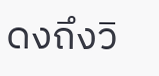ดงถึงวิ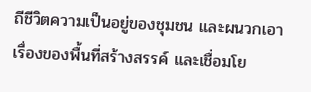ถีชีวิตความเป็นอยู่ของชุมชน และผนวกเอาเรื่องของพื้นที่สร้างสรรค์ และเชื่อมโย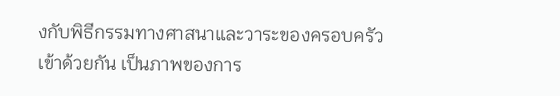งกับพิธีกรรมทางศาสนาและวาระของครอบครัวเข้าด้วยกัน เป็นภาพของการ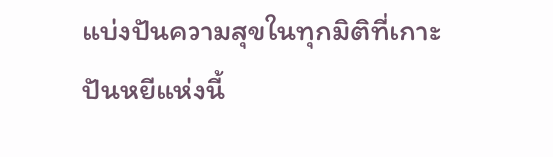แบ่งปันความสุขในทุกมิติที่เกาะปันหยีแห่งนี้